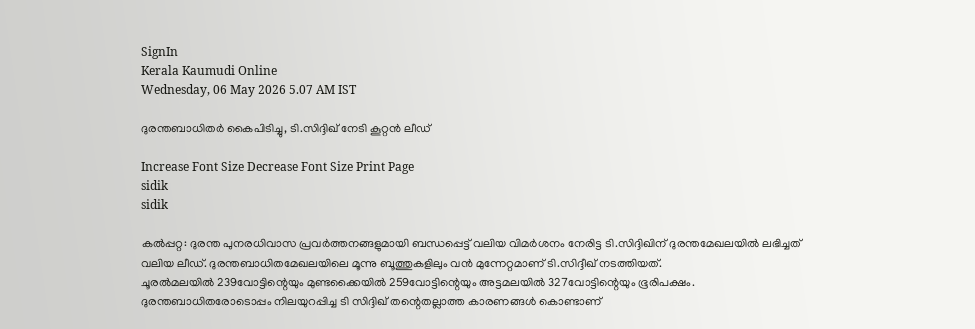SignIn
Kerala Kaumudi Online
Wednesday, 06 May 2026 5.07 AM IST

ദുരന്തബാധിതർ കൈപിടിച്ചു, ടി.സിദ്ദിഖ് നേടി കൂറ്റൻ ലീഡ്

Increase Font Size Decrease Font Size Print Page
sidik
sidik

കൽപ്പറ്റ: ദുരന്ത പുനരധിവാസ പ്രവർത്തനങ്ങളുമായി ബന്ധപ്പെട്ട് വലിയ വിമർശനം നേരിട്ട ടി.സിദ്ദിഖിന് ദുരന്തമേഖലയിൽ ലഭിച്ചത് വലിയ ലീഡ്. ദുരന്തബാധിതമേഖലയിലെ മൂന്നു ബൂത്തുകളിലും വൻ മുന്നേറ്റമാണ് ടി.സിദ്ദീഖ് നടത്തിയത്.
ചൂരൽമലയിൽ 239വോട്ടിന്റെയും മുണ്ടക്കൈയിൽ 259വോട്ടിന്റെയും അട്ടമലയിൽ 327വോട്ടിന്റെയും ഭൂരിപക്ഷം. ദുരന്തബാധിതരോടൊപ്പം നിലയുറപ്പിച്ച ടി സിദ്ദിഖ് തന്റെതല്ലാത്ത കാരണങ്ങൾ കൊണ്ടാണ്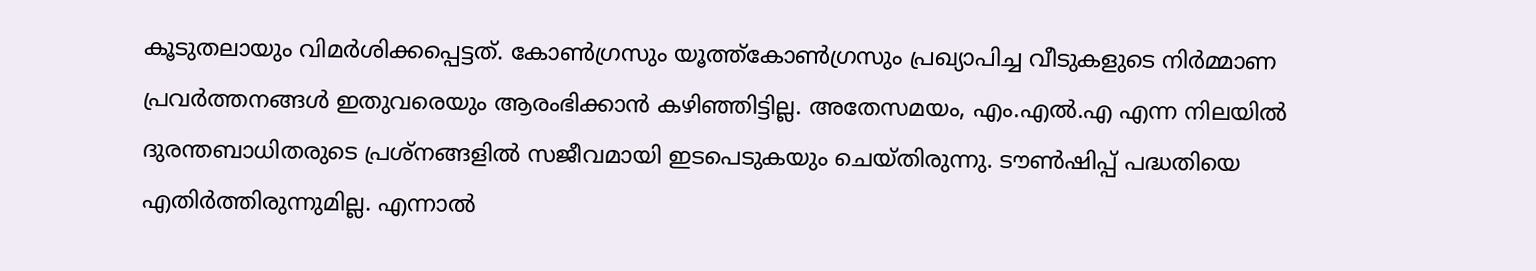കൂടുതലായും വിമർശിക്കപ്പെട്ടത്. കോൺഗ്രസും യൂത്ത്‌കോൺഗ്രസും പ്രഖ്യാപിച്ച വീടുകളുടെ നിർമ്മാണ പ്രവർത്തനങ്ങൾ ഇതുവരെയും ആരംഭിക്കാൻ കഴിഞ്ഞിട്ടില്ല. അതേസമയം, എം.എൽ.എ എന്ന നിലയിൽ ദുരന്തബാധിതരുടെ പ്രശ്നങ്ങളിൽ സജീവമായി ഇടപെടുകയും ചെയ്തിരുന്നു. ടൗൺഷിപ്പ് പദ്ധതിയെ എതിർത്തിരുന്നുമില്ല. എന്നാൽ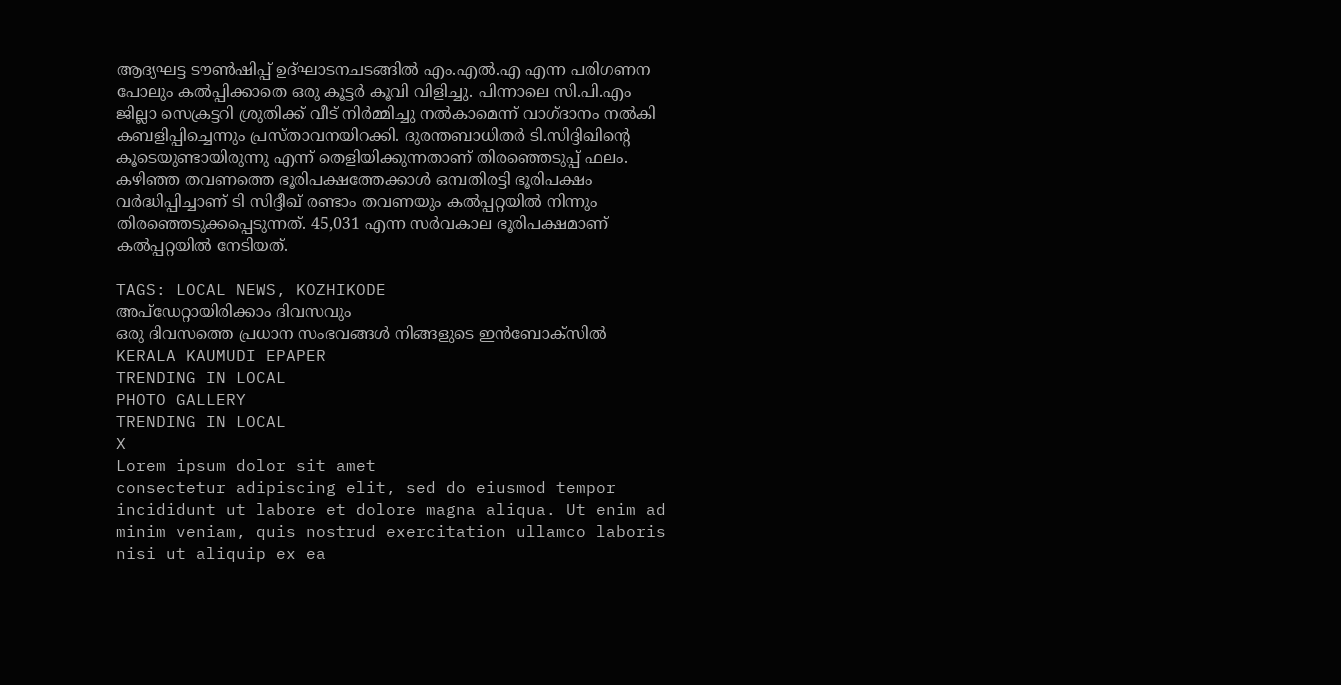ആദ്യഘട്ട ടൗൺഷിപ്പ് ഉദ്ഘാടനചടങ്ങിൽ എം.എൽ.എ എന്ന പരിഗണന പോലും കൽപ്പിക്കാതെ ഒരു കൂട്ടർ കൂവി വിളിച്ചു. പിന്നാലെ സി.പി.എം ജില്ലാ സെക്രട്ടറി ശ്രുതിക്ക് വീട് നിർമ്മിച്ചു നൽകാമെന്ന് വാഗ്ദാനം നൽകി കബളിപ്പിച്ചെന്നും പ്രസ്താവനയിറക്കി. ദുരന്തബാധിതർ ടി.സിദ്ദിഖിന്റെ കൂടെയുണ്ടായിരുന്നു എന്ന് തെളിയിക്കുന്നതാണ് തിരഞ്ഞെടുപ്പ് ഫലം. കഴിഞ്ഞ തവണത്തെ ഭൂരിപക്ഷത്തേക്കാൾ ഒമ്പതിരട്ടി ഭൂരിപക്ഷം വർദ്ധിപ്പിച്ചാണ് ടി സിദ്ദീഖ് രണ്ടാം തവണയും കൽപ്പറ്റയിൽ നിന്നും തിരഞ്ഞെടുക്കപ്പെടുന്നത്. 45,031 എന്ന സർവകാല ഭൂരിപക്ഷമാണ് കൽപ്പറ്റയിൽ നേടിയത്.

TAGS: LOCAL NEWS, KOZHIKODE
അപ്ഡേറ്റായിരിക്കാം ദിവസവും
ഒരു ദിവസത്തെ പ്രധാന സംഭവങ്ങൾ നിങ്ങളുടെ ഇൻബോക്സിൽ
KERALA KAUMUDI EPAPER
TRENDING IN LOCAL
PHOTO GALLERY
TRENDING IN LOCAL
X
Lorem ipsum dolor sit amet
consectetur adipiscing elit, sed do eiusmod tempor incididunt ut labore et dolore magna aliqua. Ut enim ad minim veniam, quis nostrud exercitation ullamco laboris nisi ut aliquip ex ea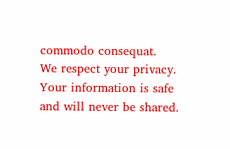commodo consequat.
We respect your privacy. Your information is safe and will never be shared.